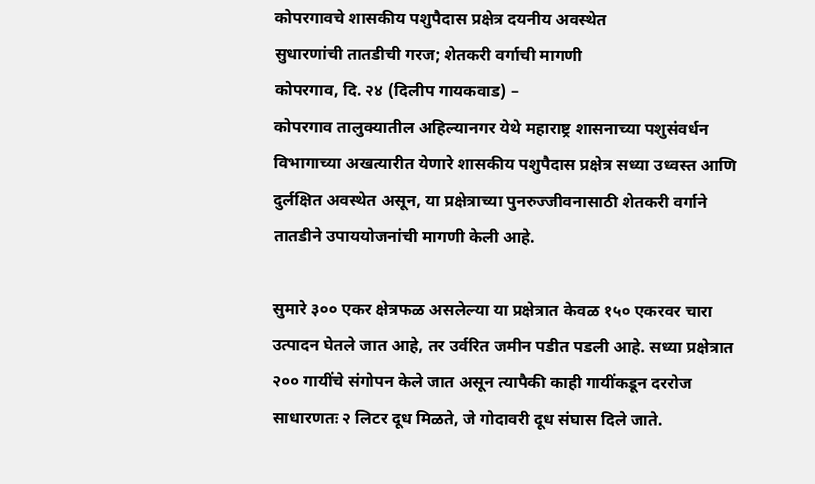कोपरगावचे शासकीय पशुपैदास प्रक्षेत्र दयनीय अवस्थेत
सुधारणांची तातडीची गरज; शेतकरी वर्गाची मागणी
कोपरगाव, दि. २४ (दिलीप गायकवाड) –
कोपरगाव तालुक्यातील अहिल्यानगर येथे महाराष्ट्र शासनाच्या पशुसंवर्धन विभागाच्या अखत्यारीत येणारे शासकीय पशुपैदास प्रक्षेत्र सध्या उध्वस्त आणि दुर्लक्षित अवस्थेत असून, या प्रक्षेत्राच्या पुनरुज्जीवनासाठी शेतकरी वर्गाने तातडीने उपाययोजनांची मागणी केली आहे.

सुमारे ३०० एकर क्षेत्रफळ असलेल्या या प्रक्षेत्रात केवळ १५० एकरवर चारा उत्पादन घेतले जात आहे, तर उर्वरित जमीन पडीत पडली आहे. सध्या प्रक्षेत्रात २०० गायींचे संगोपन केले जात असून त्यापैकी काही गायींकडून दररोज साधारणतः २ लिटर दूध मिळते, जे गोदावरी दूध संघास दिले जाते.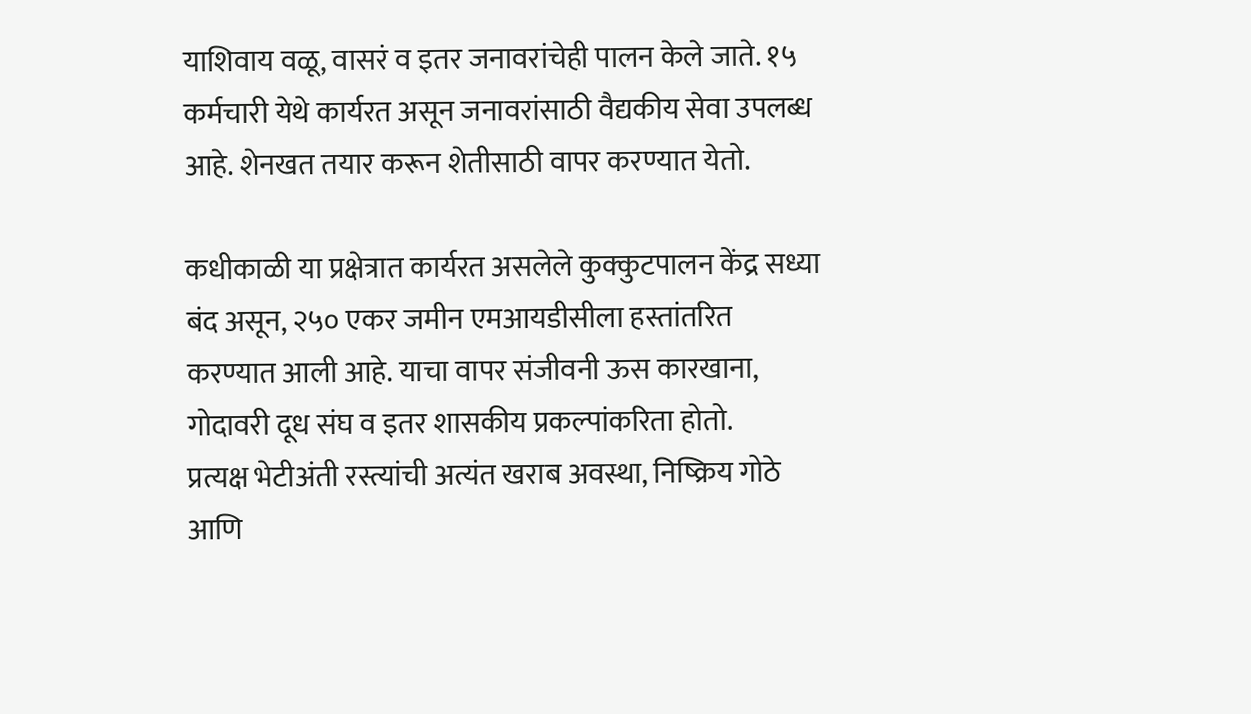याशिवाय वळू, वासरं व इतर जनावरांचेही पालन केले जाते. १५ कर्मचारी येथे कार्यरत असून जनावरांसाठी वैद्यकीय सेवा उपलब्ध आहे. शेनखत तयार करून शेतीसाठी वापर करण्यात येतो.

कधीकाळी या प्रक्षेत्रात कार्यरत असलेले कुक्कुटपालन केंद्र सध्या बंद असून, २५० एकर जमीन एमआयडीसीला हस्तांतरित करण्यात आली आहे. याचा वापर संजीवनी ऊस कारखाना, गोदावरी दूध संघ व इतर शासकीय प्रकल्पांकरिता होतो.
प्रत्यक्ष भेटीअंती रस्त्यांची अत्यंत खराब अवस्था, निष्क्रिय गोठे आणि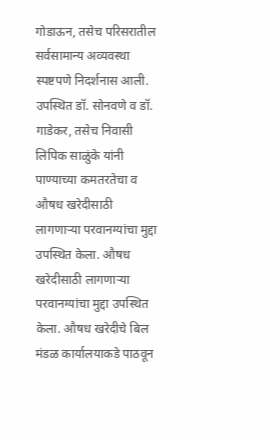गोडाऊन, तसेच परिसरातील सर्वसामान्य अव्यवस्था स्पष्टपणे निदर्शनास आली. उपस्थित डॉ. सोनवणे व डॉ. गाडेकर, तसेच निवासी लिपिक साळुंके यांनी पाण्याच्या कमतरतेचा व औषध खरेदीसाठी लागणाऱ्या परवानग्यांचा मुद्दा उपस्थित केला. औषध खरेदीसाठी लागणाऱ्या परवानग्यांचा मुद्दा उपस्थित केला. औषध खरेदीचे बिल मंडळ कार्यालयाकडे पाठवून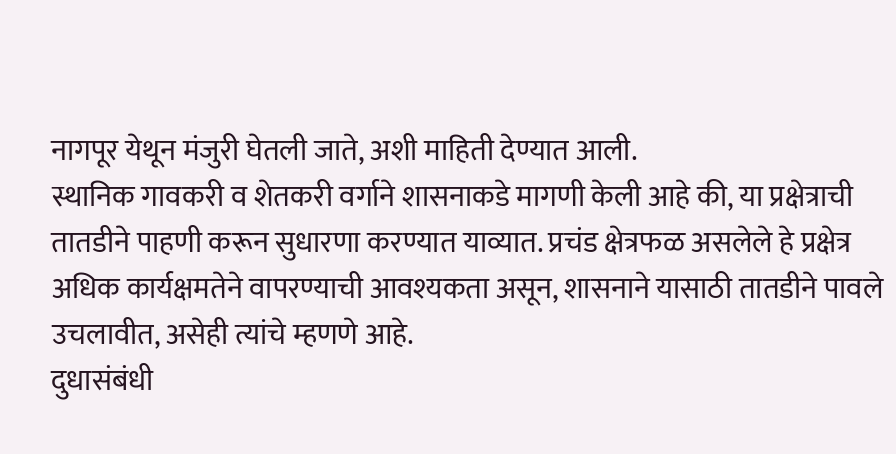नागपूर येथून मंजुरी घेतली जाते, अशी माहिती देण्यात आली.
स्थानिक गावकरी व शेतकरी वर्गाने शासनाकडे मागणी केली आहे की, या प्रक्षेत्राची तातडीने पाहणी करून सुधारणा करण्यात याव्यात. प्रचंड क्षेत्रफळ असलेले हे प्रक्षेत्र अधिक कार्यक्षमतेने वापरण्याची आवश्यकता असून, शासनाने यासाठी तातडीने पावले उचलावीत, असेही त्यांचे म्हणणे आहे.
दुधासंबंधी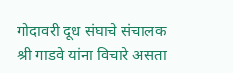गोदावरी दूध संघाचे संचालक श्री गाडवे यांना विचारे असता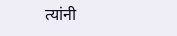त्यांनी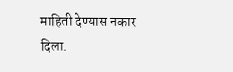माहिती देण्यास नकार दिला.